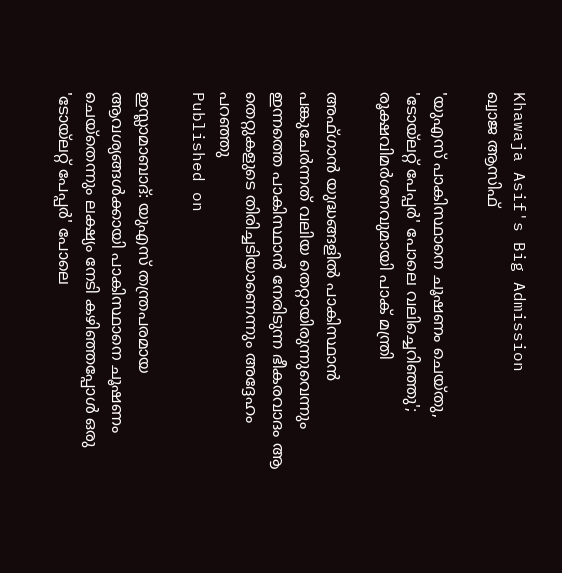Khawaja Asif's Big Admission
ഖ്വാജ ആസിഫ്

'യുഎസ് പാകിസ്ഥാനെ ചൂഷണം ചെയ്തു, 'ടോയ്ലറ്റ് പേപ്പര്‍' പോലെ വലിച്ചെറിഞ്ഞു'; രൂക്ഷവിമര്‍ശനവുമായി പാക് മന്ത്രി

അഫ്ഗാന്‍ യുദ്ധങ്ങളില്‍ പാകിസ്ഥാന്‍ പങ്കുചേര്‍ന്നത് വലിയ തെറ്റായിരുന്നുവെന്നും ഇന്നത്തെ പാകിസ്ഥാന്‍ നേരിടുന്ന ഭീകരവാദം ആ തെറ്റുകളുടെ തിരിച്ചടിയാണെന്നും അദ്ദേഹം പറഞ്ഞു
Published on

ഇസ്ലാമാബാദ്: യുഎസ് തന്ത്രപരമായ ആവശ്യങ്ങള്‍ക്കായി പാകിസ്ഥാനെ ചൂഷണം ചെയ്‌തെന്നും ലക്ഷ്യം നേടി കഴിഞ്ഞപ്പോള്‍ ഒരു 'ടോയ്ലറ്റ് പേപ്പര്‍' പോലെ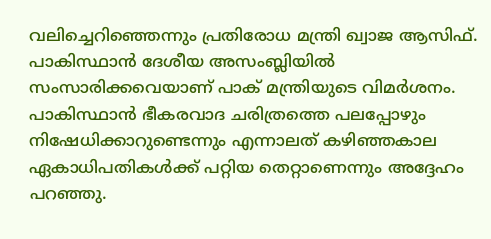വലിച്ചെറിഞ്ഞെന്നും പ്രതിരോധ മന്ത്രി ഖ്വാജ ആസിഫ്. പാകിസ്ഥാന്‍ ദേശീയ അസംബ്ലിയില്‍ സംസാരിക്കവെയാണ് പാക് മന്ത്രിയുടെ വിമര്‍ശനം. പാകിസ്ഥാന്‍ ഭീകരവാദ ചരിത്രത്തെ പലപ്പോഴും നിഷേധിക്കാറുണ്ടെന്നും എന്നാലത് കഴിഞ്ഞകാല ഏകാധിപതികള്‍ക്ക് പറ്റിയ തെറ്റാണെന്നും അദ്ദേഹം പറഞ്ഞു.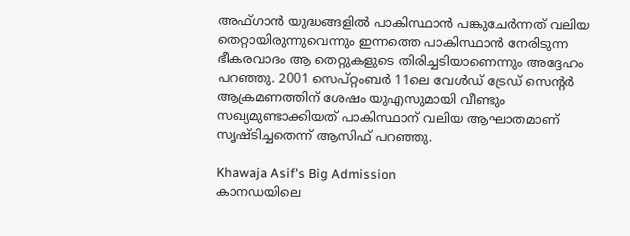അഫ്ഗാന്‍ യുദ്ധങ്ങളില്‍ പാകിസ്ഥാന്‍ പങ്കുചേര്‍ന്നത് വലിയ തെറ്റായിരുന്നുവെന്നും ഇന്നത്തെ പാകിസ്ഥാന്‍ നേരിടുന്ന ഭീകരവാദം ആ തെറ്റുകളുടെ തിരിച്ചടിയാണെന്നും അദ്ദേഹം പറഞ്ഞു. 2001 സെപ്റ്റംബര്‍ 11ലെ വേള്‍ഡ് ട്രേഡ് സെന്റര്‍ ആക്രമണത്തിന് ശേഷം യുഎസുമായി വീണ്ടും സഖ്യമുണ്ടാക്കിയത് പാകിസ്ഥാന് വലിയ ആഘാതമാണ് സൃഷ്ടിച്ചതെന്ന് ആസിഫ് പറഞ്ഞു.

Khawaja Asif's Big Admission
കാനഡയിലെ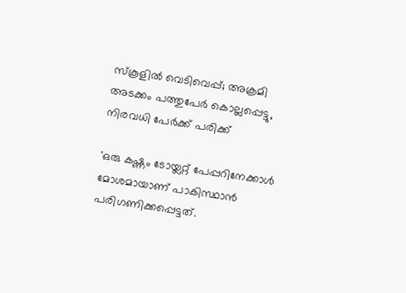സ്‌കൂളില്‍ വെടിവെപ്പ്; അക്രമി അടക്കം പത്തുപേര്‍ കൊല്ലപ്പെട്ടു, നിരവധി പേര്‍ക്ക് പരിക്ക്

'ഒരു കഷ്ണം ടോയ്ലറ്റ് പേപ്പറിനേക്കാള്‍ മോശമായാണ് പാകിസ്ഥാന്‍ പരിഗണിക്കപ്പെട്ടത്.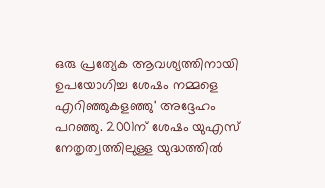ഒരു പ്രത്യേക ആവശ്യത്തിനായി ഉപയോഗിച്ച ശേഷം നമ്മളെ എറിഞ്ഞുകളഞ്ഞു' അദ്ദേഹം പറഞ്ഞു. 2001ന് ശേഷം യുഎസ് നേതൃത്വത്തിലുള്ള യുദ്ധത്തില്‍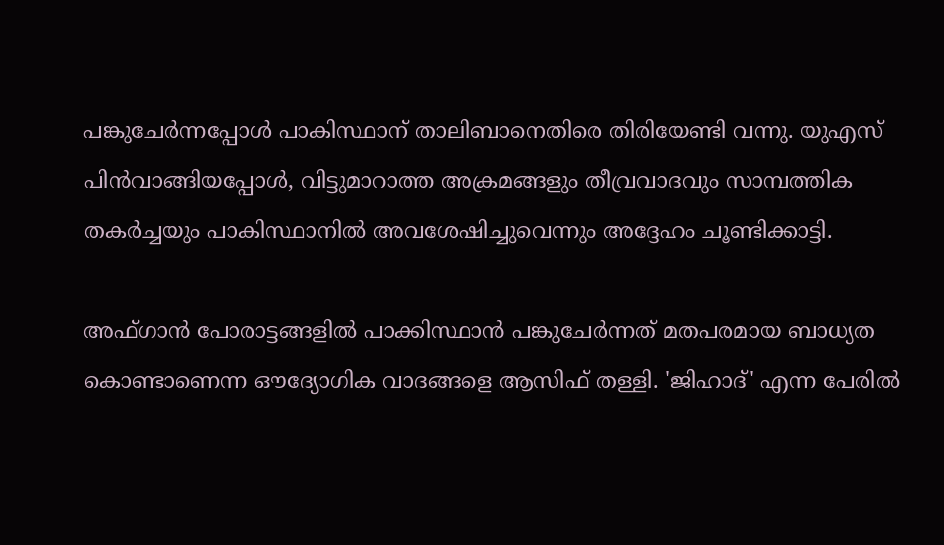പങ്കുചേര്‍ന്നപ്പോള്‍ പാകിസ്ഥാന് താലിബാനെതിരെ തിരിയേണ്ടി വന്നു. യുഎസ് പിന്‍വാങ്ങിയപ്പോള്‍, വിട്ടുമാറാത്ത അക്രമങ്ങളും തീവ്രവാദവും സാമ്പത്തിക തകര്‍ച്ചയും പാകിസ്ഥാനില്‍ അവശേഷിച്ചുവെന്നും അദ്ദേഹം ചൂണ്ടിക്കാട്ടി.

അഫ്ഗാന്‍ പോരാട്ടങ്ങളില്‍ പാക്കിസ്ഥാന്‍ പങ്കുചേര്‍ന്നത് മതപരമായ ബാധ്യത കൊണ്ടാണെന്ന ഔദ്യോഗിക വാദങ്ങളെ ആസിഫ് തള്ളി. 'ജിഹാദ്' എന്ന പേരില്‍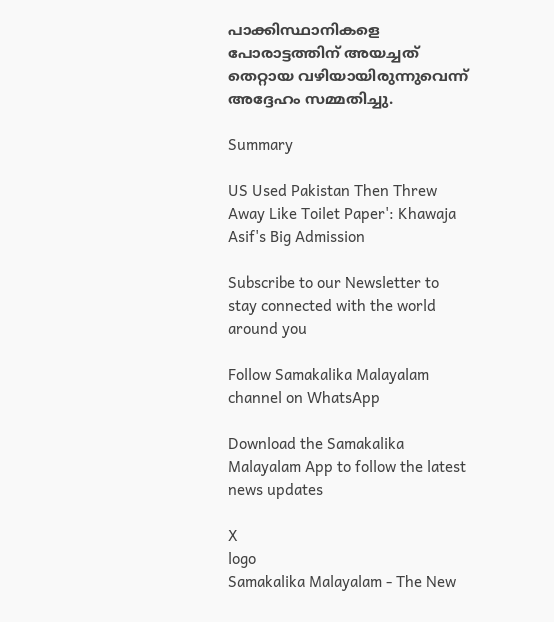പാക്കിസ്ഥാനികളെ പോരാട്ടത്തിന് അയച്ചത് തെറ്റായ വഴിയായിരുന്നുവെന്ന് അദ്ദേഹം സമ്മതിച്ചു.

Summary

US Used Pakistan Then Threw Away Like Toilet Paper': Khawaja Asif's Big Admission

Subscribe to our Newsletter to stay connected with the world around you

Follow Samakalika Malayalam channel on WhatsApp

Download the Samakalika Malayalam App to follow the latest news updates

X
logo
Samakalika Malayalam - The New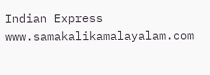Indian Express
www.samakalikamalayalam.com